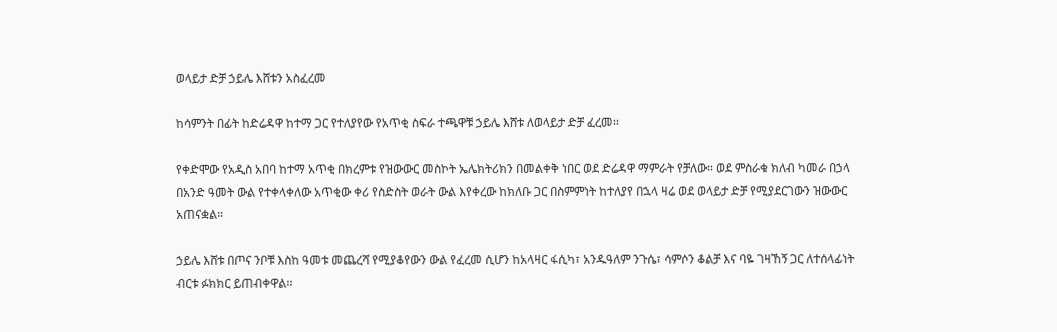ወላይታ ድቻ ኃይሌ እሸቱን አስፈረመ

ከሳምንት በፊት ከድሬዳዋ ከተማ ጋር የተለያየው የአጥቂ ስፍራ ተጫዋቹ ኃይሌ እሸቱ ለወላይታ ድቻ ፈረመ፡፡

የቀድሞው የአዲስ አበባ ከተማ አጥቂ በክረምቱ የዝውውር መስኮት ኤሌክትሪክን በመልቀቅ ነበር ወደ ድሬዳዋ ማምራት የቻለው። ወደ ምስራቁ ክለብ ካመራ በኃላ በአንድ ዓመት ውል የተቀላቀለው አጥቂው ቀሪ የስድስት ወራት ውል እየቀረው ከክለቡ ጋር በስምምነት ከተለያየ በኋላ ዛሬ ወደ ወላይታ ድቻ የሚያደርገውን ዝውውር አጠናቋል።

ኃይሌ እሸቱ በጦና ንቦቹ እስከ ዓመቱ መጨረሻ የሚያቆየውን ውል የፈረመ ሲሆን ከአላዛር ፋሲካ፣ አንዱዓለም ንጉሴ፣ ሳምሶን ቆልቻ እና ባዬ ገዛኸኝ ጋር ለተሰላፊነት ብርቱ ፉክክር ይጠብቀዋል፡፡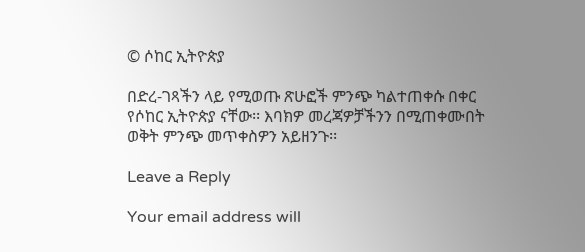© ሶከር ኢትዮጵያ

በድረ-ገጻችን ላይ የሚወጡ ጽሁፎች ምንጭ ካልተጠቀሱ በቀር የሶከር ኢትዮጵያ ናቸው፡፡ እባክዎ መረጃዎቻችንን በሚጠቀሙበት ወቅት ምንጭ መጥቀስዎን አይዘንጉ፡፡

Leave a Reply

Your email address will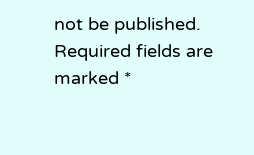not be published. Required fields are marked *